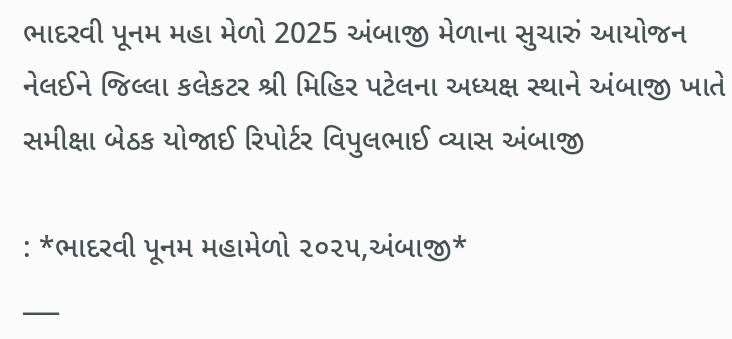ભાદરવી પૂનમ મહા મેળો 2025 અંબાજી મેળાના સુચારું આયોજન નેલઈને જિલ્લા કલેકટર શ્રી મિહિર પટેલના અધ્યક્ષ સ્થાને અંબાજી ખાતે સમીક્ષા બેઠક યોજાઈ રિપોર્ટર વિપુલભાઈ વ્યાસ અંબાજી

: *ભાદરવી પૂનમ મહામેળો ૨૦૨૫,અંબાજી*
___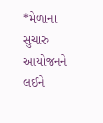*મેળાના સુચારુ આયોજનને લઈને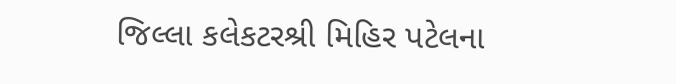જિલ્લા કલેકટરશ્રી મિહિર પટેલના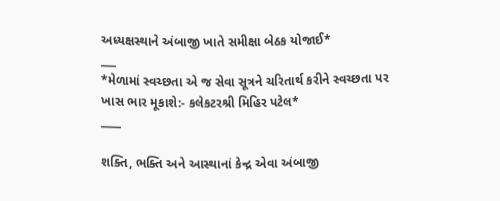અધ્યક્ષસ્થાને અંબાજી ખાતે સમીક્ષા બેઠક યોજાઈ*
___
*મેળામાં સ્વચ્છતા એ જ સેવા સૂત્રને ચરિતાર્થ કરીને સ્વચ્છતા પર ખાસ ભાર મૂકાશે:- કલેકટરશ્રી મિહિર પટેલ*
____

શક્તિ, ભક્તિ અને આસ્થાનાં કેન્દ્ર એવા અંબાજી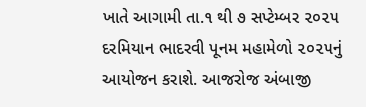ખાતે આગામી તા.૧ થી ૭ સપ્ટેમ્બર ૨૦૨૫ દરમિયાન ભાદરવી પૂનમ મહામેળો ૨૦૨૫નું આયોજન કરાશે. આજરોજ અંબાજી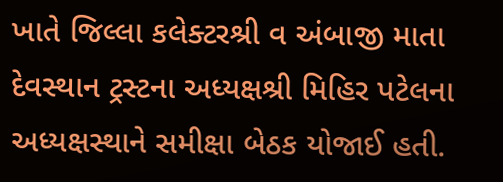ખાતે જિલ્લા કલેક્ટરશ્રી વ અંબાજી માતા દેવસ્થાન ટ્રસ્ટના અધ્યક્ષશ્રી મિહિર પટેલના અધ્યક્ષસ્થાને સમીક્ષા બેઠક યોજાઈ હતી.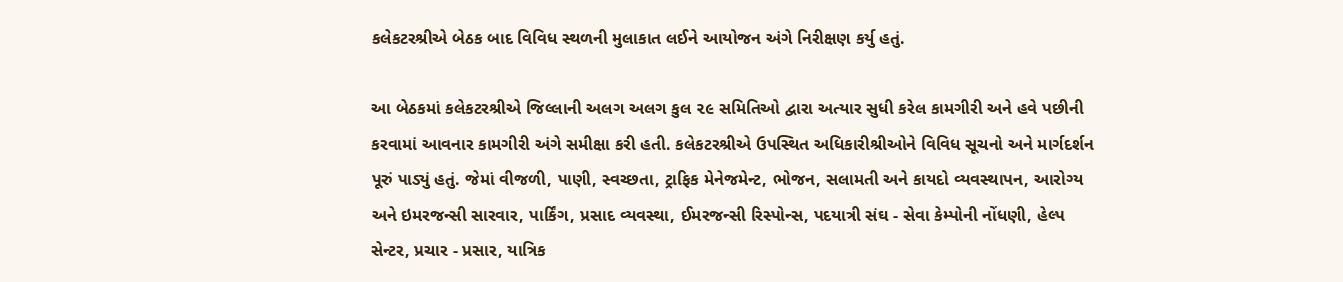કલેકટરશ્રીએ બેઠક બાદ વિવિધ સ્થળની મુલાકાત લઈને આયોજન અંગે નિરીક્ષણ કર્યુ હતું.

આ બેઠકમાં કલેકટરશ્રીએ જિલ્લાની અલગ અલગ કુલ ૨૯ સમિતિઓ દ્વારા અત્યાર સુધી કરેલ કામગીરી અને હવે પછીની કરવામાં આવનાર કામગીરી અંગે સમીક્ષા કરી હતી. કલેકટરશ્રીએ ઉપસ્થિત અધિકારીશ્રીઓને વિવિધ સૂચનો અને માર્ગદર્શન પૂરું પાડ્યું હતું. જેમાં વીજળી, પાણી, સ્વચ્છતા, ટ્રાફિક મેનેજમેન્ટ, ભોજન, સલામતી અને કાયદો વ્યવસ્થાપન, આરોગ્ય અને ઇમરજન્સી સારવાર, પાર્કિંગ, પ્રસાદ વ્યવસ્થા, ઈમરજન્સી રિસ્પોન્સ, પદયાત્રી સંઘ - સેવા કેમ્પોની નોંધણી, હેલ્પ સેન્ટર, પ્રચાર - પ્રસાર, યાત્રિક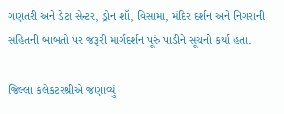ગણતરી અને ડેટા સેન્ટર, ડ્રોન શૉ, વિસામા, મંદિર દર્શન અને નિગરાની સહિતની બાબતો પર જરૂરી માર્ગદર્શન પૂરું પાડીને સૂચનો કર્યા હતા.

જિલ્લા કલેકટરશ્રીએ જણાવ્યું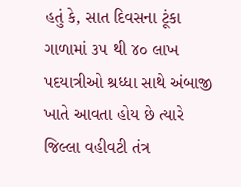હતું કે, સાત દિવસના ટૂંકા ગાળામાં ૩૫ થી ૪૦ લાખ પદયાત્રીઓ શ્રધ્ધા સાથે અંબાજી ખાતે આવતા હોય છે ત્યારે જિલ્લા વહીવટી તંત્ર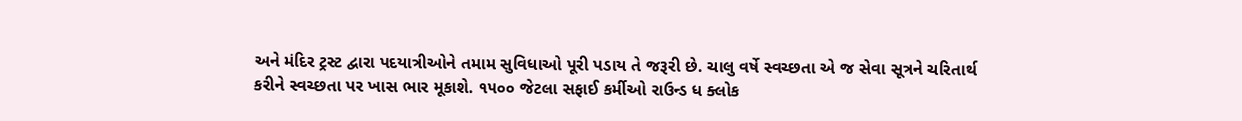અને મંદિર ટ્રસ્ટ દ્વારા પદયાત્રીઓને તમામ સુવિધાઓ પૂરી પડાય તે જરૂરી છે. ચાલુ વર્ષે સ્વચ્છતા એ જ સેવા સૂત્રને ચરિતાર્થ કરીને સ્વચ્છતા પર ખાસ ભાર મૂકાશે. ૧૫૦૦ જેટલા સફાઈ કર્મીઓ રાઉન્ડ ધ ક્લોક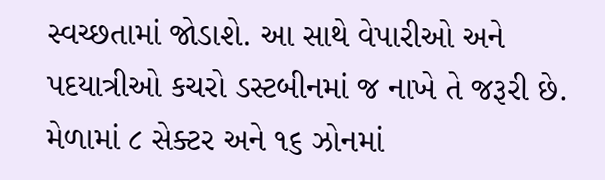સ્વચ્છતામાં જોડાશે. આ સાથે વેપારીઓ અને પદયાત્રીઓ કચરો ડસ્ટબીનમાં જ નાખે તે જરૂરી છે. મેળામાં ૮ સેક્ટર અને ૧૬ ઝોનમાં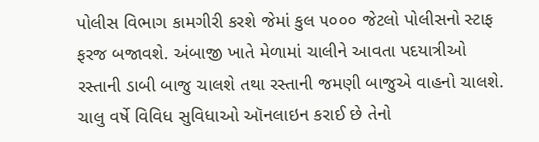પોલીસ વિભાગ કામગીરી કરશે જેમાં કુલ ૫૦૦૦ જેટલો પોલીસનો સ્ટાફ ફરજ બજાવશે. અંબાજી ખાતે મેળામાં ચાલીને આવતા પદયાત્રીઓ રસ્તાની ડાબી બાજુ ચાલશે તથા રસ્તાની જમણી બાજુએ વાહનો ચાલશે. ચાલુ વર્ષે વિવિધ સુવિધાઓ ઑનલાઇન કરાઈ છે તેનો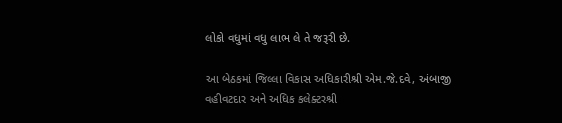લોકો વધુમાં વધુ લાભ લે તે જરૂરી છે.

આ બેઠકમાં જિલ્લા વિકાસ અધિકારીશ્રી એમ.જે.દવે, અંબાજી વહીવટદાર અને અધિક કલેક્ટરશ્રી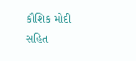કૌશિક મોદી સહિત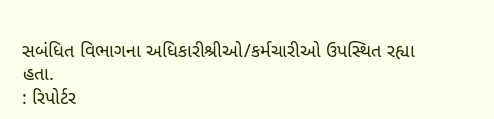સબંધિત વિભાગના અધિકારીશ્રીઓ/કર્મચારીઓ ઉપસ્થિત રહ્યા હતા.
: રિપોર્ટર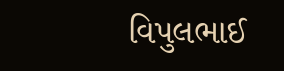વિપુલભાઈ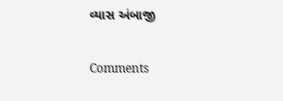વ્યાસ અંબાજી

Comments